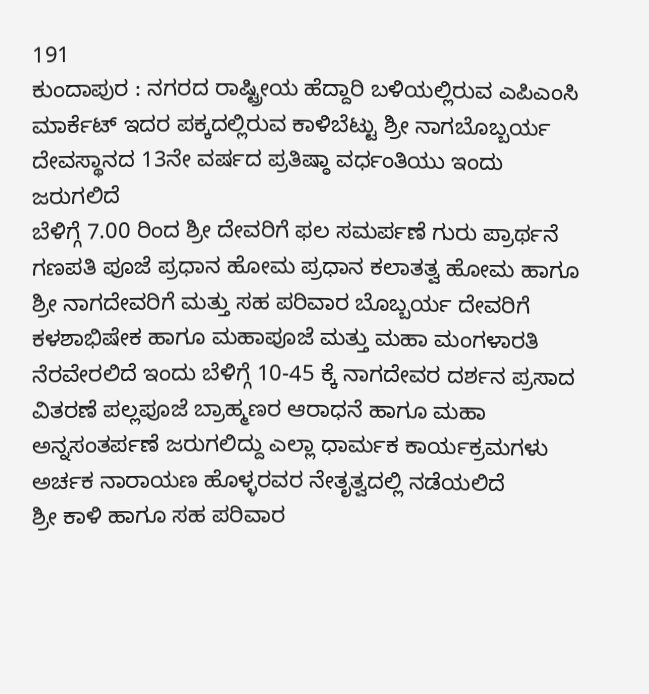191
ಕುಂದಾಪುರ : ನಗರದ ರಾಷ್ಟ್ರೀಯ ಹೆದ್ದಾರಿ ಬಳಿಯಲ್ಲಿರುವ ಎಪಿಎಂಸಿ ಮಾರ್ಕೆಟ್ ಇದರ ಪಕ್ಕದಲ್ಲಿರುವ ಕಾಳಿಬೆಟ್ಟು ಶ್ರೀ ನಾಗಬೊಬ್ಬರ್ಯ ದೇವಸ್ಥಾನದ 13ನೇ ವರ್ಷದ ಪ್ರತಿಷ್ಠಾ ವರ್ಧಂತಿಯು ಇಂದು ಜರುಗಲಿದೆ
ಬೆಳಿಗ್ಗೆ 7.00 ರಿಂದ ಶ್ರೀ ದೇವರಿಗೆ ಫಲ ಸಮರ್ಪಣೆ ಗುರು ಪ್ರಾರ್ಥನೆ ಗಣಪತಿ ಪೂಜೆ ಪ್ರಧಾನ ಹೋಮ ಪ್ರಧಾನ ಕಲಾತತ್ವ ಹೋಮ ಹಾಗೂ ಶ್ರೀ ನಾಗದೇವರಿಗೆ ಮತ್ತು ಸಹ ಪರಿವಾರ ಬೊಬ್ಬರ್ಯ ದೇವರಿಗೆ ಕಳಶಾಭಿಷೇಕ ಹಾಗೂ ಮಹಾಪೂಜೆ ಮತ್ತು ಮಹಾ ಮಂಗಳಾರತಿ ನೆರವೇರಲಿದೆ ಇಂದು ಬೆಳಿಗ್ಗೆ 10-45 ಕ್ಕೆ ನಾಗದೇವರ ದರ್ಶನ ಪ್ರಸಾದ ವಿತರಣೆ ಪಲ್ಲಪೂಜೆ ಬ್ರಾಹ್ಮಣರ ಆರಾಧನೆ ಹಾಗೂ ಮಹಾ ಅನ್ನಸಂತರ್ಪಣೆ ಜರುಗಲಿದ್ದು ಎಲ್ಲಾ ಧಾರ್ಮಕ ಕಾರ್ಯಕ್ರಮಗಳು ಅರ್ಚಕ ನಾರಾಯಣ ಹೊಳ್ಳರವರ ನೇತೃತ್ವದಲ್ಲಿ ನಡೆಯಲಿದೆ
ಶ್ರೀ ಕಾಳಿ ಹಾಗೂ ಸಹ ಪರಿವಾರ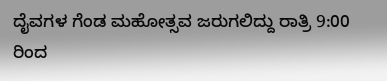ದೈವಗಳ ಗೆಂಡ ಮಹೋತ್ಸವ ಜರುಗಲಿದ್ದು ರಾತ್ರಿ 9:00 ರಿಂದ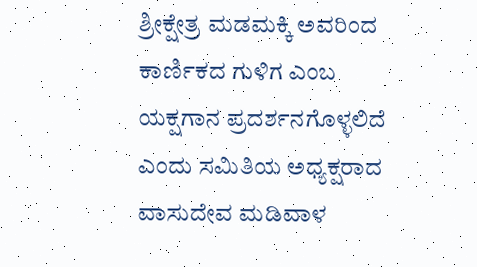ಶ್ರೀಕ್ಷೇತ್ರ ಮಡಮಕ್ಕಿ ಅವರಿಂದ ಕಾರ್ಣಿಕದ ಗುಳಿಗ ಎಂಬ ಯಕ್ಷಗಾನ ಪ್ರದರ್ಶನಗೊಳ್ಳಲಿದೆ ಎಂದು ಸಮಿತಿಯ ಅಧ್ಯಕ್ಷರಾದ ವಾಸುದೇವ ಮಡಿವಾಳ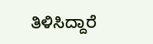ತಿಳಿಸಿದ್ದಾರೆ